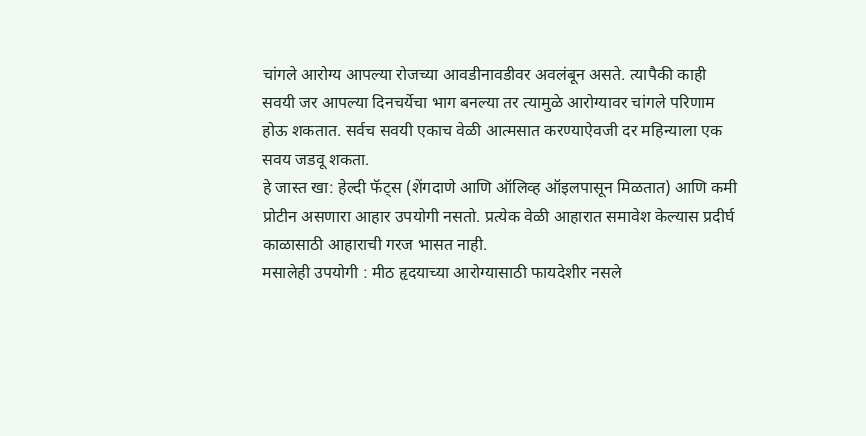चांगले आरोग्य आपल्या रोजच्या आवडीनावडीवर अवलंबून असते. त्यापैकी काही सवयी जर आपल्या दिनचर्येचा भाग बनल्या तर त्यामुळे आरोग्यावर चांगले परिणाम होऊ शकतात. सर्वच सवयी एकाच वेळी आत्मसात करण्याऐवजी दर महिन्याला एक सवय जडवू शकता.
हे जास्त खा: हेल्दी फॅट्स (शेंगदाणे आणि ऑलिव्ह ऑइलपासून मिळतात) आणि कमी प्रोटीन असणारा आहार उपयोगी नसतो. प्रत्येक वेळी आहारात समावेश केल्यास प्रदीर्घ काळासाठी आहाराची गरज भासत नाही.
मसालेही उपयोगी : मीठ हृदयाच्या आरोग्यासाठी फायदेशीर नसले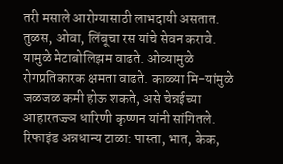तरी मसाले आरोग्यासाठी लाभदायी असतात. तुळस, ओवा, लिंबूचा रस यांचे सेवन करावे. यामुळे मेटाबोलिझम वाढते. ओव्यामुळे रोगप्रतिकारक क्षमता वाढते. काळ्या मि-यांमुळे जळजळ कमी होऊ शकते, असे चेन्नईच्या आहारतज्ज्ञ धारिणी कृष्णन यांनी सांगितले.
रिफाइंड अन्नधान्य टाळा: पास्ता, भात, केक,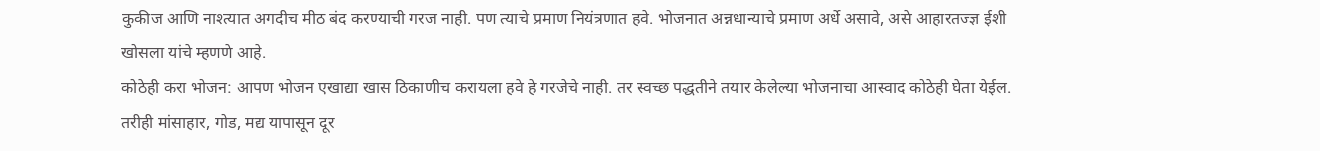कुकीज आणि नाश्त्यात अगदीच मीठ बंद करण्याची गरज नाही. पण त्याचे प्रमाण नियंत्रणात हवे. भोजनात अन्नधान्याचे प्रमाण अर्धे असावे, असे आहारतज्ज्ञ ईशी खोसला यांचे म्हणणे आहे.
कोठेही करा भोजन: आपण भोजन एखाद्या खास ठिकाणीच करायला हवे हे गरजेचे नाही. तर स्वच्छ पद्धतीने तयार केलेल्या भोजनाचा आस्वाद कोठेही घेता येईल. तरीही मांसाहार, गोड, मद्य यापासून दूर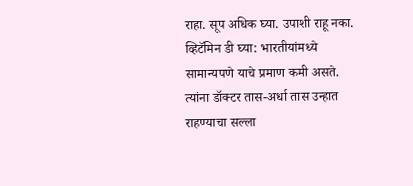राहा. सूप अधिक घ्या. उपाशी राहू नका.
व्हिटॅमिन डी घ्या: भारतीयांमध्ये सामान्यपणे याचे प्रमाण कमी असते. त्यांना डॉक्टर तास-अर्धा तास उन्हात राहण्याचा सल्ला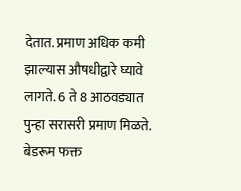देतात. प्रमाण अधिक कमी झाल्यास औषधीद्वारे घ्यावे लागते. 6 ते 8 आठवड्यात पुन्हा सरासरी प्रमाण मिळते.
बेडरूम फक्त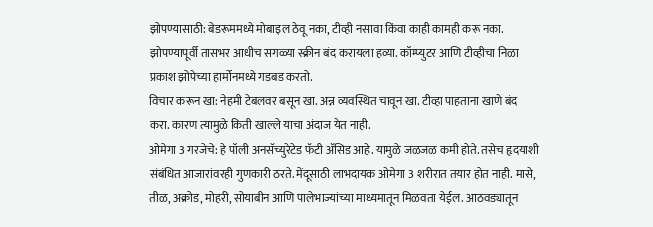झोपण्यासाठी: बेडरूममध्ये मोबाइल ठेवू नका, टीव्ही नसावा किंवा काही कामही करू नका. झोपण्यापूर्वी तासभर आधीच सगळ्या स्क्रीन बंद करायला हव्या. कॉम्प्युटर आणि टीव्हीचा निळा प्रकाश झोपेच्या हार्मोनमध्ये गडबड करतो.
विचार करून खा: नेहमी टेबलवर बसून खा. अन्न व्यवस्थित चावून खा. टीव्हा पाहताना खाणे बंद करा. कारण त्यामुळे किती खाल्ले याचा अंदाज येत नाही.
ओमेगा 3 गरजेचे: हे पॉली अनसॅच्युरेटेड फॅटी ॲसिड आहे. यामुळे जळजळ कमी होते. तसेच हृदयाशी संबंधित आजारांवरही गुणकारी ठरते. मेंदूसाठी लाभदायक ओमेगा 3 शरीरात तयार होत नाही. मासे, तीळ, अक्रोड, मोहरी, सोयाबीन आणि पालेभाज्यांच्या माध्यमातून मिळवता येईल. आठवड्यातून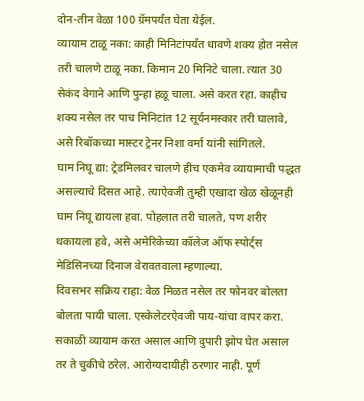दोन-तीन वेळा 100 ग्रॅमपर्यंत घेता येईल.
व्यायाम टाळू नका: काही मिनिटांपर्यंत धावणे शक्य होत नसेल तरी चालणे टाळू नका. किमान 20 मिनिटे चाला. त्यात 30 सेकंद वेगाने आणि पुन्हा हळू चाला. असे करत रहा. काहीच शक्य नसेल तर पाच मिनिटांत 12 सूर्यनमस्कार तरी घालावे, असे रिबॉकच्या मास्टर ट्रेनर निशा वर्मा यांनी सांगितले.
घाम निघू द्या: ट्रेडमिलवर चालणे हीच एकमेव व्यायामाची पद्धत असल्याचे दिसत आहे. त्याऐवजी तुम्ही एखादा खेळ खेळूनही घाम निघू द्यायला हवा. पोहलात तरी चालते, पण शरीर थकायला हवे, असे अमेरिकेच्या कॉलेज ऑफ स्पोर्ट्स मेडिसिनच्या दिनाज वेरावतवाला म्हणाल्या.
दिवसभर सक्रिय राहा: वेळ मिळत नसेल तर फोनवर बोलता बोलता पायी चाला. एस्केलेटरऐवजी पाय-यांचा वापर करा. सकाळी व्यायाम करत असाल आणि दुपारी झोप घेत असाल तर ते चुकीचे ठरेल. आरोग्यदायीही ठरणार नाही. पूर्ण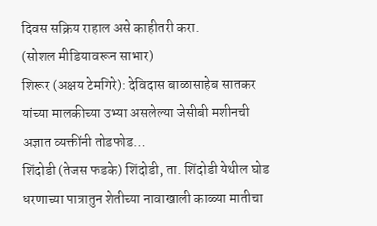दिवस सक्रिय राहाल असे काहीतरी करा.
(सोशल मीडियावरून साभार)
शिरूर (अक्षय टेमगिरे): देविदास बाळासाहेब सातकर यांच्या मालकीच्या उभ्या असलेल्या जेसीबी मशीनची अज्ञात व्यक्तींनी तोडफोड…
शिंदोडी (तेजस फडके) शिंदोडी, ता. शिंदोडी येथील घोड धरणाच्या पात्रातुन शेतीच्या नावाखाली काळ्या मातीचा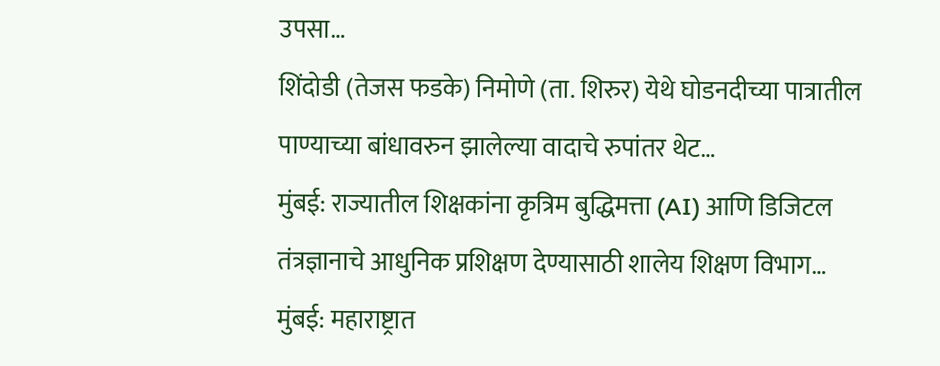उपसा…
शिंदोडी (तेजस फडके) निमोणे (ता. शिरुर) येथे घोडनदीच्या पात्रातील पाण्याच्या बांधावरुन झालेल्या वादाचे रुपांतर थेट…
मुंबई: राज्यातील शिक्षकांना कृत्रिम बुद्धिमत्ता (AI) आणि डिजिटल तंत्रज्ञानाचे आधुनिक प्रशिक्षण देण्यासाठी शालेय शिक्षण विभाग…
मुंबई: महाराष्ट्रात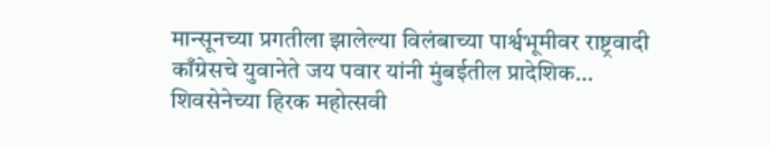मान्सूनच्या प्रगतीला झालेल्या विलंबाच्या पार्श्वभूमीवर राष्ट्रवादी काँग्रेसचे युवानेते जय पवार यांनी मुंबईतील प्रादेशिक…
शिवसेनेच्या हिरक महोत्सवी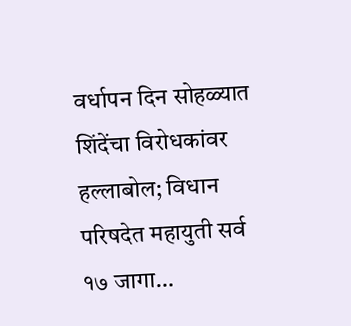वर्धापन दिन सोहळ्यात शिंदेंचा विरोधकांवर हल्लाबोल; विधान परिषदेत महायुती सर्व १७ जागा…